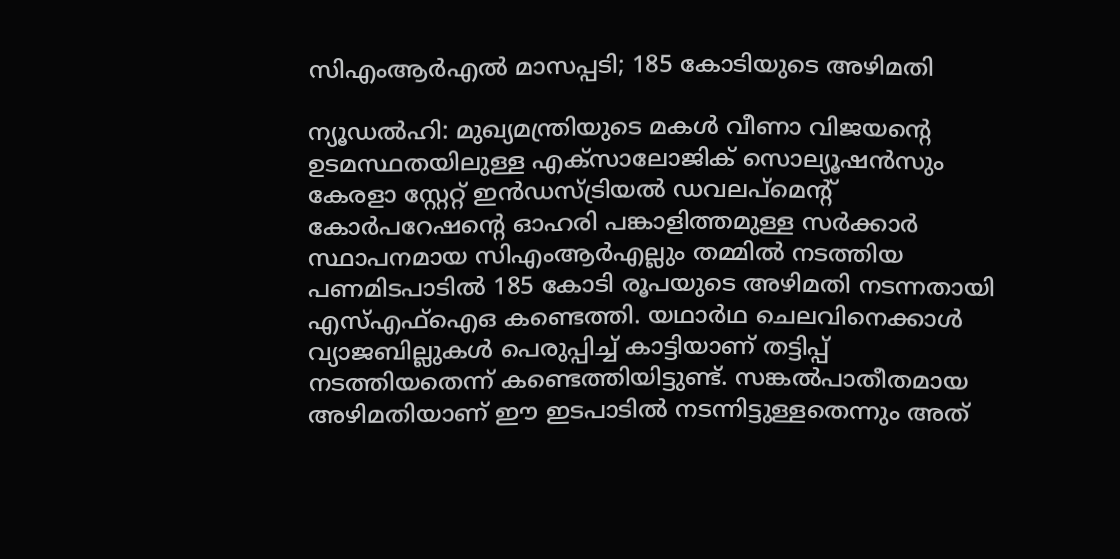സിഎംആര്‍എല്‍ മാസപ്പടി; 185 കോടിയുടെ അഴിമതി

ന്യൂഡല്‍ഹി: മുഖ്യമന്ത്രിയുടെ മകള്‍ വീണാ വിജയന്റെ ഉടമസ്ഥതയിലുള്ള എക്‌സാലോജിക് സൊല്യൂഷന്‍സും കേരളാ സ്റ്റേറ്റ് ഇന്‍ഡസ്ട്രിയല്‍ ഡവലപ്‌മെന്റ് കോര്‍പറേഷന്റെ ഓഹരി പങ്കാളിത്തമുള്ള സര്‍ക്കാര്‍ സ്ഥാപനമായ സിഎംആര്‍എല്ലും തമ്മില്‍ നടത്തിയ പണമിടപാടില്‍ 185 കോടി രൂപയുടെ അഴിമതി നടന്നതായി എസ്എഫ്‌ഐഒ കണ്ടെത്തി. യഥാര്‍ഥ ചെലവിനെക്കാള്‍ വ്യാജബില്ലുകള്‍ പെരുപ്പിച്ച് കാട്ടിയാണ് തട്ടിപ്പ് നടത്തിയതെന്ന് കണ്ടെത്തിയിട്ടുണ്ട്. സങ്കല്‍പാതീതമായ അഴിമതിയാണ് ഈ ഇടപാടില്‍ നടന്നിട്ടുള്ളതെന്നും അത്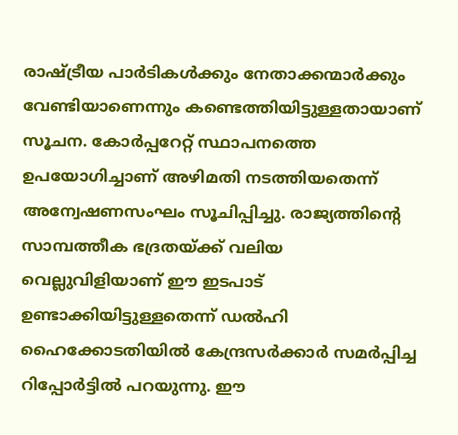രാഷ്ട്രീയ പാര്‍ടികള്‍ക്കും നേതാക്കന്മാര്‍ക്കും വേണ്ടിയാണെന്നും കണ്ടെത്തിയിട്ടുള്ളതായാണ് സൂചന. കോര്‍പ്പറേറ്റ് സ്ഥാപനത്തെ ഉപയോഗിച്ചാണ് അഴിമതി നടത്തിയതെന്ന് അന്വേഷണസംഘം സൂചിപ്പിച്ചു. രാജ്യത്തിന്റെ സാമ്പത്തീക ഭദ്രതയ്ക്ക് വലിയ വെല്ലുവിളിയാണ് ഈ ഇടപാട് ഉണ്ടാക്കിയിട്ടുള്ളതെന്ന് ഡല്‍ഹി ഹൈക്കോടതിയില്‍ കേന്ദ്രസര്‍ക്കാര്‍ സമര്‍പ്പിച്ച റിപ്പോര്‍ട്ടില്‍ പറയുന്നു. ഈ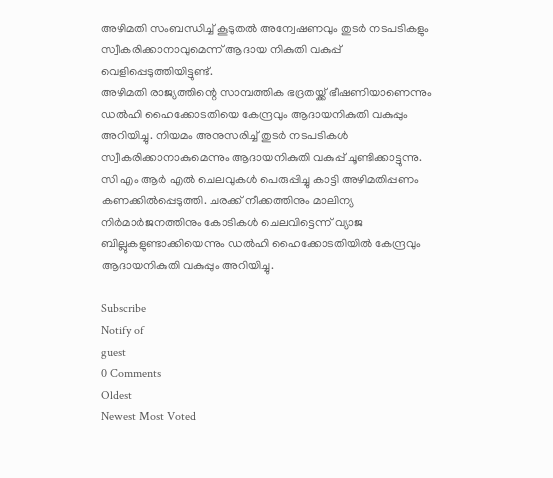അഴിമതി സംബന്ധിച്ച് കൂടുതല്‍ അന്വേഷണവും തുടര്‍ നടപടികളും സ്വീകരിക്കാനാവുമെന്ന് ആദായ നികുതി വകുപ്പ് വെളിപ്പെടുത്തിയിട്ടുണ്ട്.
അഴിമതി രാജ്യത്തിന്റെ സാമ്പത്തിക ഭദ്രതയ്ക്ക് ഭീഷണിയാണെന്നും ഡല്‍ഹി ഹൈക്കോടതിയെ കേന്ദ്രവും ആദായനികുതി വകുപ്പും അറിയിച്ചു. നിയമം അനുസരിച്ച് തുടര്‍ നടപടികള്‍ സ്വീകരിക്കാനാകുമെന്നും ആദായനികുതി വകുപ്പ് ചൂണ്ടിക്കാട്ടുന്നു. സി എം ആര്‍ എല്‍ ചെലവുകള്‍ പെരുപ്പിച്ചു കാട്ടി അഴിമതിപ്പണം കണക്കില്‍പ്പെടുത്തി. ചരക്ക് നീക്കത്തിനും മാലിന്യ നിര്‍മാര്‍ജനത്തിനും കോടികള്‍ ചെലവിട്ടെന്ന് വ്യാജ ബില്ലുകളുണ്ടാക്കിയെന്നും ഡല്‍ഹി ഹൈക്കോടതിയില്‍ കേന്ദ്രവും ആദായനികുതി വകുപ്പും അറിയിച്ചു.

Subscribe
Notify of
guest
0 Comments
Oldest
Newest Most Voted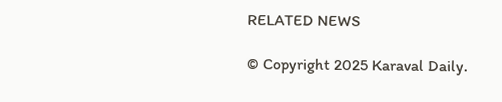RELATED NEWS

© Copyright 2025 Karaval Daily.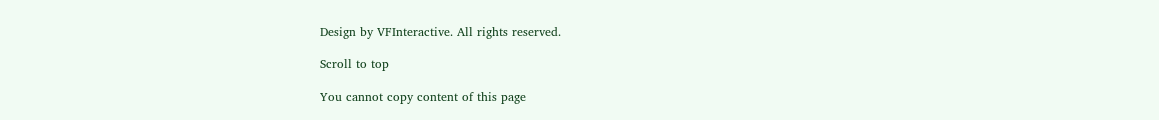Design by VFInteractive. All rights reserved.

Scroll to top

You cannot copy content of this page